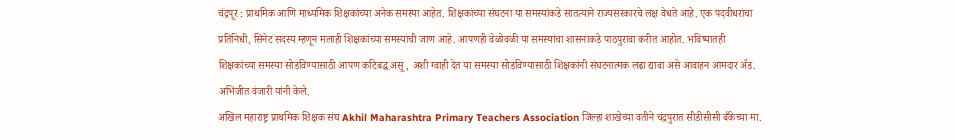चंद्रपूर : प्राथमिक आणि माध्यमिक शिक्षकांच्या अनेक समस्या आहेत. शिक्षकांच्या संघटना या समस्यांकडे सातत्याने राज्यसरकारचे लक्ष वेधते आहे. एक पदवीधरांचा प्रतिनिधी, सिनेट सदस्य म्हणून मलाही शिक्षकांच्या समस्यांची जाण आहे. आपणही वेळोवळी या समस्यांचा शासनाकडे पाठपुरावा करीत आहोत. भविष्यातही शिक्षकांच्या समस्या सोडविण्यासाठी आपण कटिबद्ध असू, अशी ग्वाही देत या समस्या सोडविण्यासाठी शिक्षकांनी संघटनात्मक लढा द्यावा असे आवाहन आमदार ॲड. अभिजीत वंजारी यांनी केले.
अखिल महाराष्ट्र प्राथमिक शिक्षक संघ Akhil Maharashtra Primary Teachers Association जिल्हा शाखेच्या वतीने चंद्रपुरात सीडीसीसी बँकेच्या मा.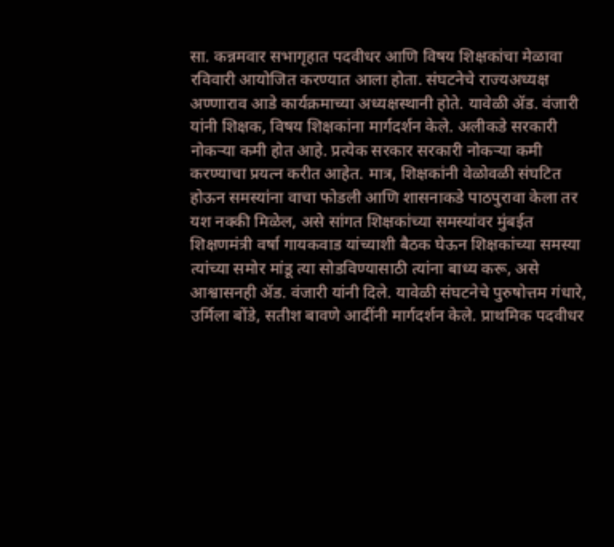सा. कन्नमवार सभागृहात पदवीधर आणि विषय शिक्षकांचा मेळावा रविवारी आयोजित करण्यात आला होता. संघटनेचे राज्यअध्यक्ष अण्णाराव आडे कार्यक्रमाच्या अध्यक्षस्थानी होते. यावेळी ॲड. वंजारी यांनी शिक्षक, विषय शिक्षकांना मार्गदर्शन केले. अलीकडे सरकारी नोकऱ्या कमी होत आहे. प्रत्येक सरकार सरकारी नोकऱ्या कमी करण्याचा प्रयत्न करीत आहेत. मात्र, शिक्षकांनी वेळोवळी संघटित होऊन समस्यांना वाचा फोडली आणि शासनाकडे पाठपुरावा केला तर यश नक्की मिळेल, असे सांगत शिक्षकांच्या समस्यांवर मुंबईत शिक्षणमंत्री वर्षा गायकवाड यांच्याशी बैठक घेऊन शिक्षकांच्या समस्या त्यांच्या समोर मांडू त्या सोडविण्यासाठी त्यांना बाध्य करू, असे आश्वासनही ॲड. वंजारी यांनी दिले. यावेळी संघटनेचे पुरुषोत्तम गंधारे, उर्मिला बोंडे, सतीश बावणे आदींनी मार्गदर्शन केले. प्राथमिक पदवीधर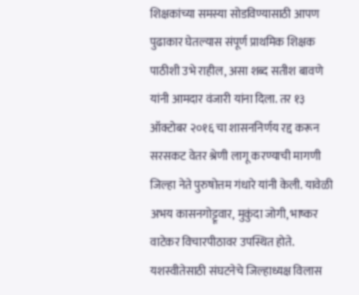शिक्षकांच्या समस्या सोडविण्यासाठी आपण पुढाकार घेतल्यास संपूर्ण प्राथमिक शिक्षक पाठीशी उभे राहील, असा शब्द सतीश बावणे यांनी आमदार वंजारी यांना दिला. तर १३ ऑक्टोबर २०१६ चा शासननिर्णय रद्द करून सरसकट वेतर श्रेणी लागू करण्याची मागणी जिल्हा नेते पुरुषोत्तम गंधारे यांनी केली. यावेळी अभय कासनगोट्टूवार, मुकुंदा जोगी, भाष्कर वाटेकर विचारपीठावर उपस्थित होते.
यशस्वीतेसाठी संघटनेचे जिल्हाध्यक्ष विलास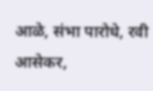आळे, संभा पारोधे, रवी आसेकर,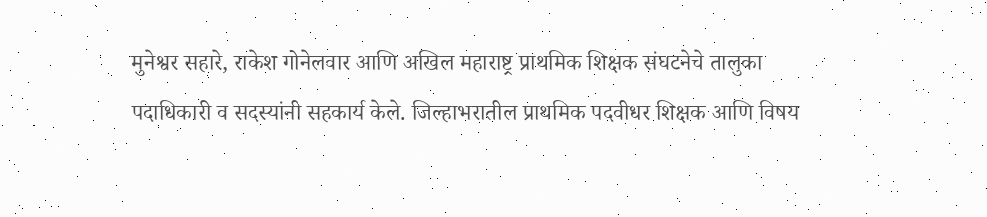मुनेश्वर सहारे, राकेश गोनेलवार आणि अखिल महाराष्ट्र प्राथमिक शिक्षक संघटनेचे तालुका पदाधिकारी व सदस्यांनी सहकार्य केले. जिल्हाभरातील प्राथमिक पदवीधर शिक्षक आणि विषय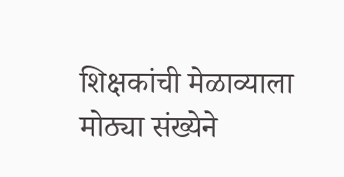शिक्षकांची मेळाव्याला मोठ्या संख्येने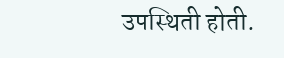उपस्थिती होती.